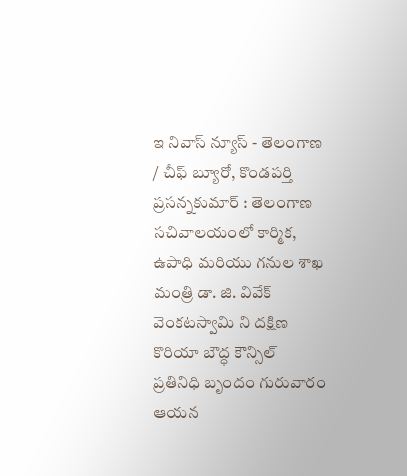ఇ నివాస్ న్యూస్ - తెలంగాణ / చీఫ్ బ్యూరో, కొండపర్తి ప్రసన్నకుమార్ : తెలంగాణ సచివాలయంలో కార్మిక, ఉపాధి మరియు గనుల శాఖ మంత్రి డా. జి. వివేక్ వెంకటస్వామి ని దక్షిణ కొరియా బౌద్ధ కౌన్సిల్ ప్రతినిధి బృందం గురువారం ఆయన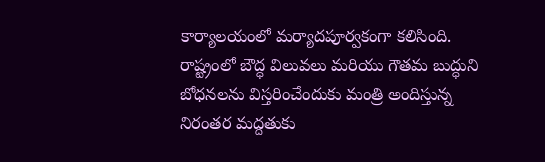కార్యాలయంలో మర్యాదపూర్వకంగా కలిసింది. రాష్ట్రంలో బౌద్ధ విలువలు మరియు గౌతమ బుద్ధుని బోధనలను విస్తరించేందుకు మంత్రి అందిస్తున్న నిరంతర మద్దతుకు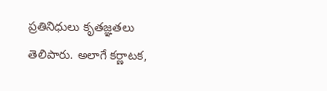ప్రతినిధులు కృతజ్ఞతలు తెలిపారు. అలాగే కర్ణాటక,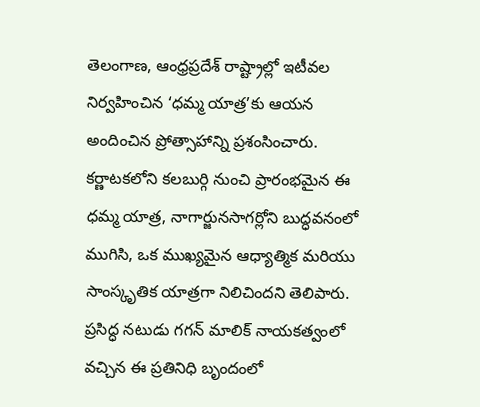తెలంగాణ, ఆంధ్రప్రదేశ్ రాష్ట్రాల్లో ఇటీవల నిర్వహించిన ‘ధమ్మ యాత్ర’కు ఆయన అందించిన ప్రోత్సాహాన్ని ప్రశంసించారు. కర్ణాటకలోని కలబుర్గి నుంచి ప్రారంభమైన ఈ ధమ్మ యాత్ర, నాగార్జునసాగర్లోని బుద్ధవనంలో ముగిసి, ఒక ముఖ్యమైన ఆధ్యాత్మిక మరియు సాంస్కృతిక యాత్రగా నిలిచిందని తెలిపారు. ప్రసిద్ధ నటుడు గగన్ మాలిక్ నాయకత్వంలో వచ్చిన ఈ ప్రతినిధి బృందంలో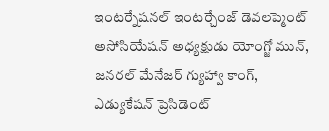ఇంటర్నేషనల్ ఇంటర్చేంజ్ డెవలప్మెంట్ అసోసియేషన్ అధ్యక్షుడు యోంగ్జో మున్, జనరల్ మేనేజర్ గ్యుహ్వా కాంగ్, ఎడ్యుకేషన్ ప్రెసిడెంట్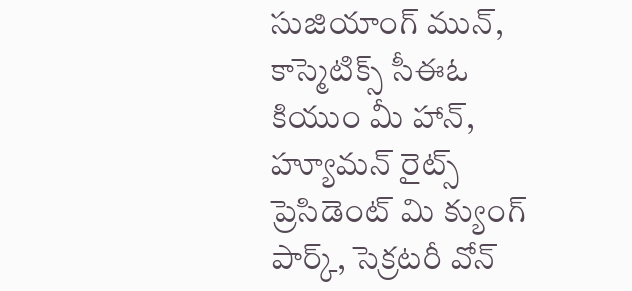సుజియాంగ్ మున్, కాస్మెటిక్స్ సీఈఓ కియుం మీ హాన్, హ్యూమన్ రైట్స్ ప్రెసిడెంట్ మి క్యుంగ్ పార్క్, సెక్రటరీ వోన్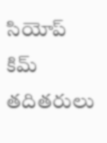సియోప్ కిమ్ తదితరులు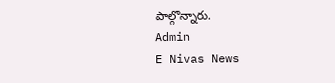పాల్గొన్నారు.
Admin
E Nivas News